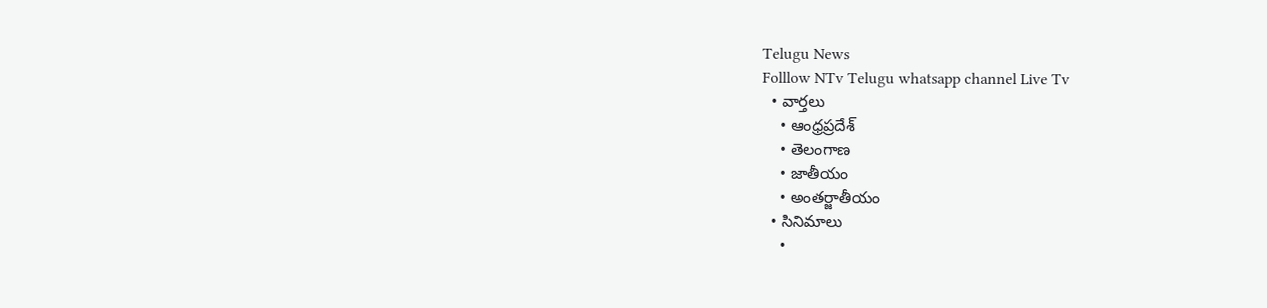Telugu News
Folllow NTv Telugu whatsapp channel Live Tv
  • వార్తలు
    • ఆంధ్రప్రదేశ్
    • తెలంగాణ
    • జాతీయం
    • అంతర్జాతీయం
  • సినిమాలు
    •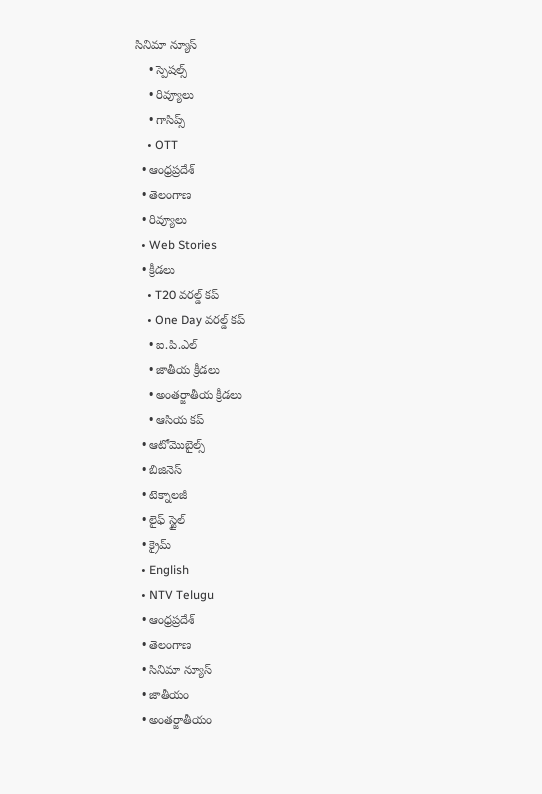సినిమా న్యూస్
    • స్పెషల్స్
    • రివ్యూలు
    • గాసిప్స్
    • OTT
  • ఆంధ్రప్రదేశ్
  • తెలంగాణ
  • రివ్యూలు
  • Web Stories
  • క్రీడలు
    • T20 వరల్డ్ కప్
    • One Day వరల్డ్ కప్
    • ఐ.పి.ఎల్
    • జాతీయ క్రీడలు
    • అంతర్జాతీయ క్రీడలు
    • ఆసియ కప్
  • ఆటోమొబైల్స్
  • బిజినెస్‌
  • టెక్నాలజీ
  • లైఫ్ స్టైల్
  • క్రైమ్
  • English
  • NTV Telugu
  • ఆంధ్రప్రదేశ్
  • తెలంగాణ
  • సినిమా న్యూస్
  • జాతీయం
  • అంతర్జాతీయం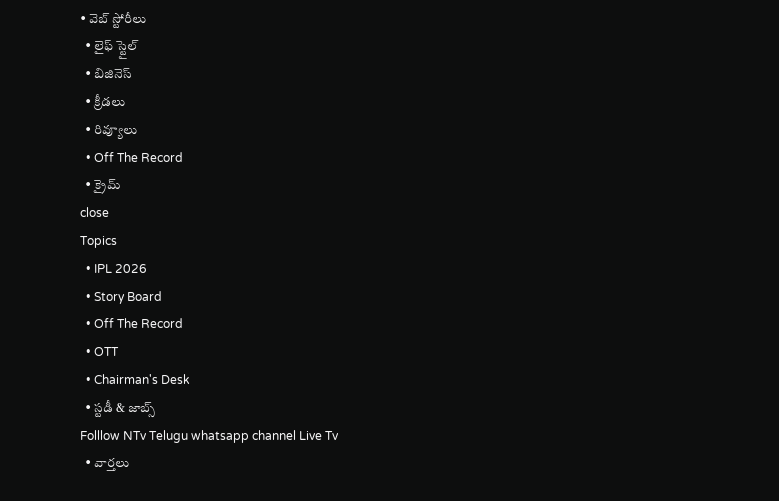• వెబ్ స్టోరీలు
  • లైఫ్ స్టైల్
  • బిజినెస్‌
  • క్రీడలు
  • రివ్యూలు
  • Off The Record
  • క్రైమ్
close
Topics
  • IPL 2026
  • Story Board
  • Off The Record
  • OTT
  • Chairman's Desk
  • స్టడీ & జాబ్స్
Folllow NTv Telugu whatsapp channel Live Tv
  • వార్తలు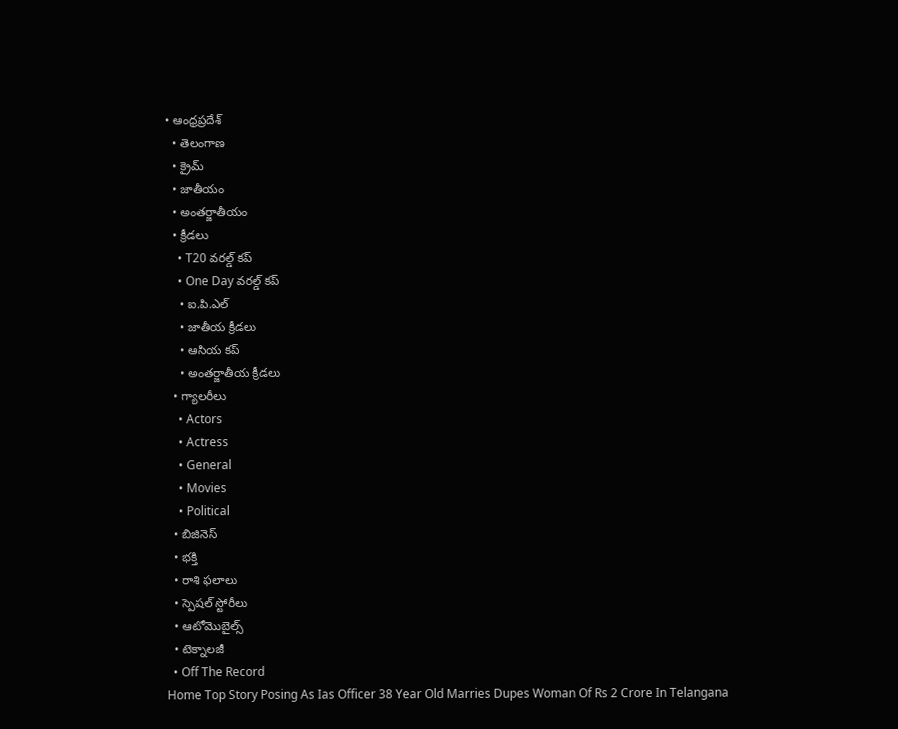• ఆంధ్రప్రదేశ్
  • తెలంగాణ
  • క్రైమ్
  • జాతీయం
  • అంతర్జాతీయం
  • క్రీడలు
    • T20 వరల్డ్ కప్
    • One Day వరల్డ్ కప్
    • ఐ.పి.ఎల్
    • జాతీయ క్రీడలు
    • ఆసియ కప్
    • అంతర్జాతీయ క్రీడలు
  • గ్యాలరీలు
    • Actors
    • Actress
    • General
    • Movies
    • Political
  • బిజినెస్‌
  • భక్తి
  • రాశి ఫలాలు
  • స్పెషల్‌ స్టోరీలు
  • ఆటోమొబైల్స్
  • టెక్నాలజీ
  • Off The Record
Home Top Story Posing As Ias Officer 38 Year Old Marries Dupes Woman Of Rs 2 Crore In Telangana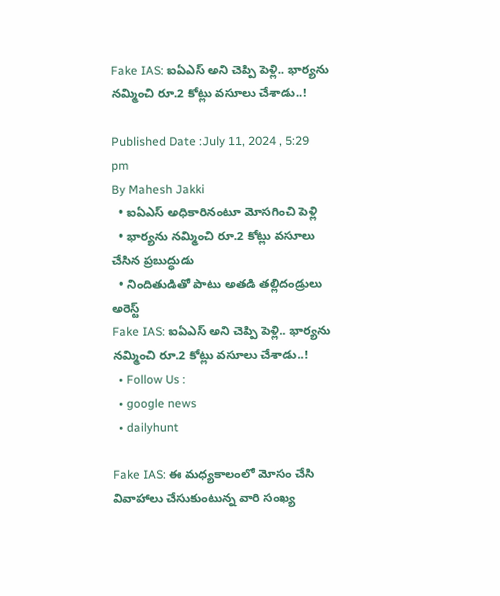Fake IAS: ఐఏఎస్‌ అని చెప్పి పెళ్లి.. భార్యను నమ్మించి రూ.2 కోట్లు వసూలు చేశాడు..!

Published Date :July 11, 2024 , 5:29 pm
By Mahesh Jakki
  • ఐఏఎస్ అధికారినంటూ మోసగించి పెళ్లి
  • భార్యను నమ్మించి రూ.2 కోట్లు వసూలు చేసిన ప్రబుద్ధుడు
  • నిందితుడితో పాటు అతడి తల్లిదండ్రులు అరెస్ట్
Fake IAS: ఐఏఎస్‌ అని చెప్పి పెళ్లి.. భార్యను నమ్మించి రూ.2 కోట్లు వసూలు చేశాడు..!
  • Follow Us :
  • google news
  • dailyhunt

Fake IAS: ఈ మధ్యకాలంలో మోసం చేసి వివాహాలు చేసుకుంటున్న వారి సంఖ్య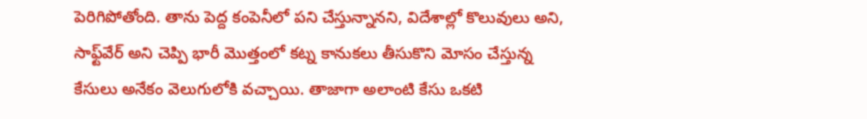పెరిగిపోతోంది. తాను పెద్ద కంపెనీలో పని చేస్తున్నానని, విదేశాల్లో కొలువులు అని, సాఫ్ట్‌వేర్‌ అని చెప్పి భారీ మొత్తంలో కట్న కానుకలు తీసుకొని మోసం చేస్తున్న కేసులు అనేకం వెలుగులోకి వచ్చాయి. తాజాగా అలాంటి కేసు ఒకటి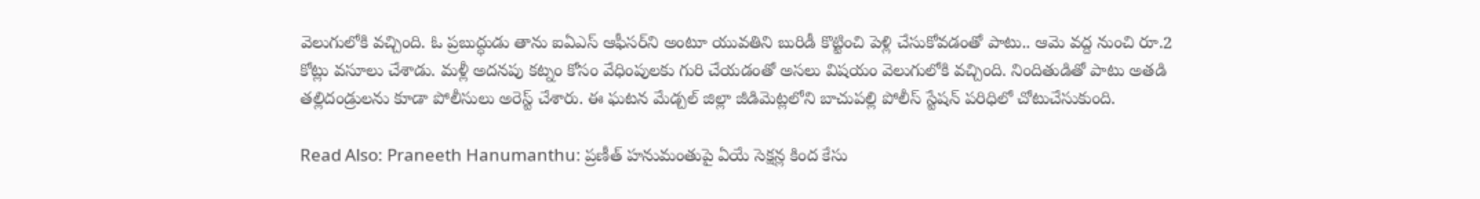వెలుగులోకి వచ్చింది. ఓ ప్రబుద్ధుడు తాను ఐఏఎస్ ఆఫీసర్‌ని అంటూ యువతిని బురిడీ కొట్టించి పెళ్లి చేసుకోవడంతో పాటు.. ఆమె వద్ద నుంచి రూ.2 కోట్లు వసూలు చేశాడు. మళ్లీ అదనపు కట్నం కోసం వేధింపులకు గురి చేయడంతో అసలు విషయం వెలుగులోకి వచ్చింది. నిందితుడితో పాటు అతడి తల్లిదండ్రులను కూడా పోలీసులు అరెస్ట్ చేశారు. ఈ ఘటన మేడ్చల్ జిల్లా జీడిమెట్లలోని బాచుపల్లి పోలీస్‌ స్టేషన్‌ పరిధిలో చోటుచేసుకుంది.

Read Also: Praneeth Hanumanthu: ప్రణీత్ హనుమంతుపై ఏయే సెక్షన్ల కింద కేసు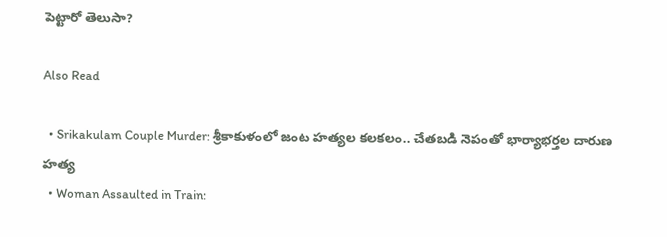పెట్టారో తెలుసా?

Also Read

  • Srikakulam Couple Murder: శ్రీకాకుళంలో జంట హత్యల కలకలం.. చేతబడి నెపంతో భార్యాభర్తల దారుణ హత్య
  • Woman Assaulted in Train: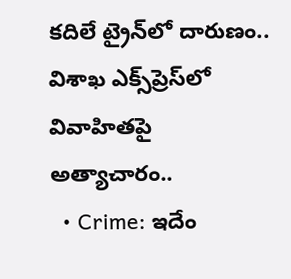కదిలే ట్రైన్‌లో దారుణం.. విశాఖ ఎక్స్‌ప్రెస్‌లో వివాహితపై అత్యాచారం..
  • Crime: ఇదేం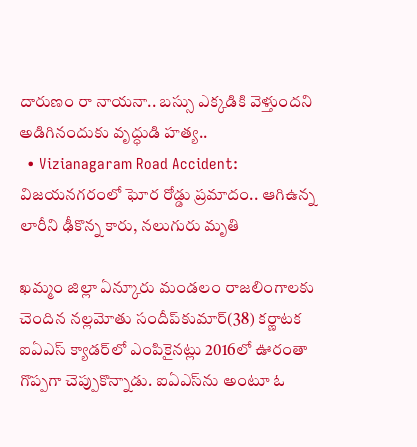దారుణం రా నాయనా.. బస్సు ఎక్కడికి వెళ్తుందని అడిగినందుకు వృద్ధుడి హత్య..
  • Vizianagaram Road Accident: విజయనగరంలో ఘోర రోడ్డు ప్రమాదం.. ఆగిఉన్న లారీని ఢీకొన్న కారు, నలుగురు మృతి

ఖమ్మం జిల్లా ఏన్కూరు మండలం రాజలింగాలకు చెందిన నల్లమోతు సందీప్‌కుమార్(38) కర్ణాటక ఐఏఎస్ క్యాడర్‌లో ఎంపికైనట్లు 2016లో ఊరంతా గొప్పగా చెప్పుకొన్నాడు. ఐఏఎస్‌ను అంటూ ఓ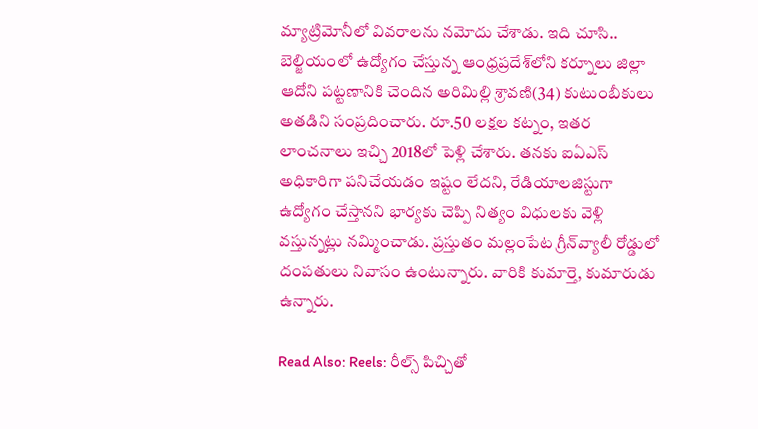మ్యాట్రిమోనీలో వివరాలను నమోదు చేశాడు. ఇది చూసి.. బెల్జియంలో ఉద్యోగం చేస్తున్న ఆంధ్రప్రదేశ్‌లోని కర్నూలు జిల్లా ఆదోని పట్టణానికి చెందిన అరిమిల్లి శ్రావణి(34) కుటుంబీకులు అతడిని సంప్రదించారు. రూ.50 లక్షల కట్నం, ఇతర లాంచనాలు ఇచ్చి 2018లో పెళ్లి చేశారు. తనకు ఐఏఎస్ అధికారిగా పనిచేయడం ఇష్టం లేదని, రేడియాలజిస్టుగా ఉద్యోగం చేస్తానని భార్యకు చెప్పి నిత్యం విధులకు వెళ్లి వస్తున్నట్లు నమ్మించాడు. ప్రస్తుతం మల్లంపేట గ్రీన్‌వ్యాలీ రోడ్డులో దంపతులు నివాసం ఉంటున్నారు. వారికి కుమార్తె, కుమారుడు ఉన్నారు.

Read Also: Reels: రీల్స్ పిచ్చితో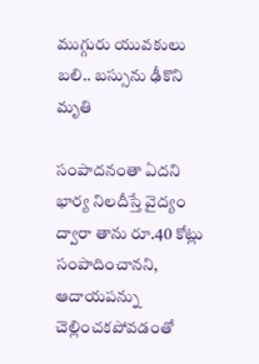ముగ్గురు యువకులు బలి.. బస్సును ఢీకొని మృతి

సంపాదనంతా ఏదని భార్య నిలదీస్తే వైద్యం ద్వారా తాను రూ.40 కోట్లు సంపాదించానని, ఆదాయపన్ను చెల్లించకపోవడంతో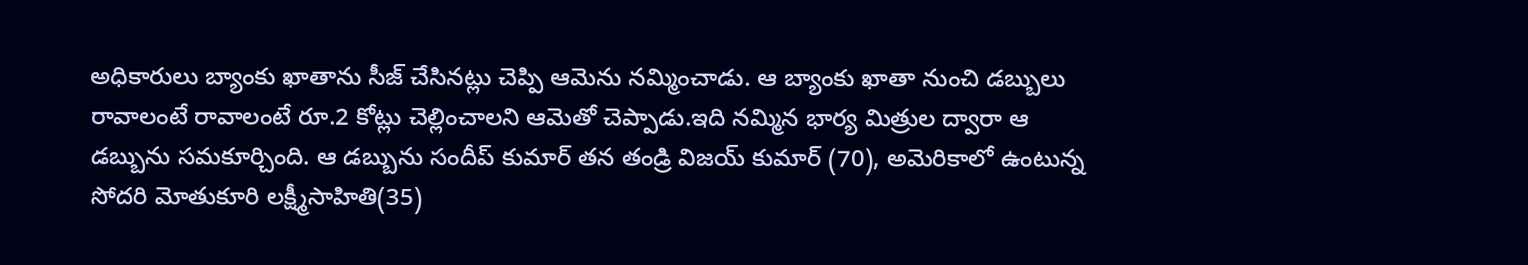అధికారులు బ్యాంకు ఖాతాను సీజ్‌ చేసినట్లు చెప్పి ఆమెను నమ్మించాడు. ఆ బ్యాంకు ఖాతా నుంచి డబ్బులు రావాలంటే రావాలంటే రూ.2 కోట్లు చెల్లించాలని ఆమెతో చెప్పాడు.ఇది నమ్మిన భార్య మిత్రుల ద్వారా ఆ డబ్బును సమకూర్చింది. ఆ డబ్బును సందీప్ కుమార్ తన తండ్రి విజయ్‌ కుమార్‌ (70), అమెరికాలో ఉంటున్న సోదరి మోతుకూరి లక్ష్మీసాహితి(35)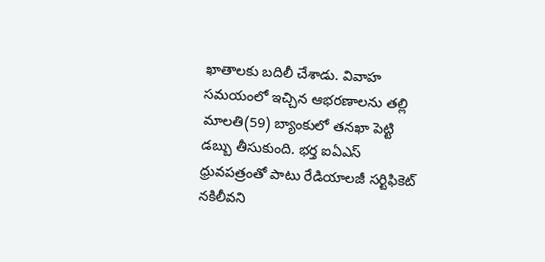ఖాతాలకు బదిలీ చేశాడు. వివాహ సమయంలో ఇచ్చిన ఆభరణాలను తల్లి మాలతి(59) బ్యాంకులో తనఖా పెట్టి డబ్బు తీసుకుంది. భర్త ఐఏఎస్ ధ్రువపత్రంతో పాటు రేడియాలజీ సర్టిఫికెట్ నకిలీవని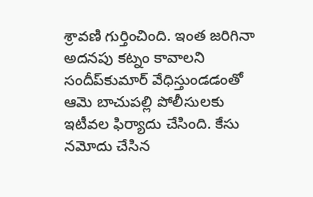శ్రావణి గుర్తించింది. ఇంత జరిగినా అదనపు కట్నం కావాలని సందీప్‌కుమార్ వేధిస్తుండడంతో ఆమె బాచుపల్లి పోలీసులకు ఇటీవల ఫిర్యాదు చేసింది. కేసు నమోదు చేసిన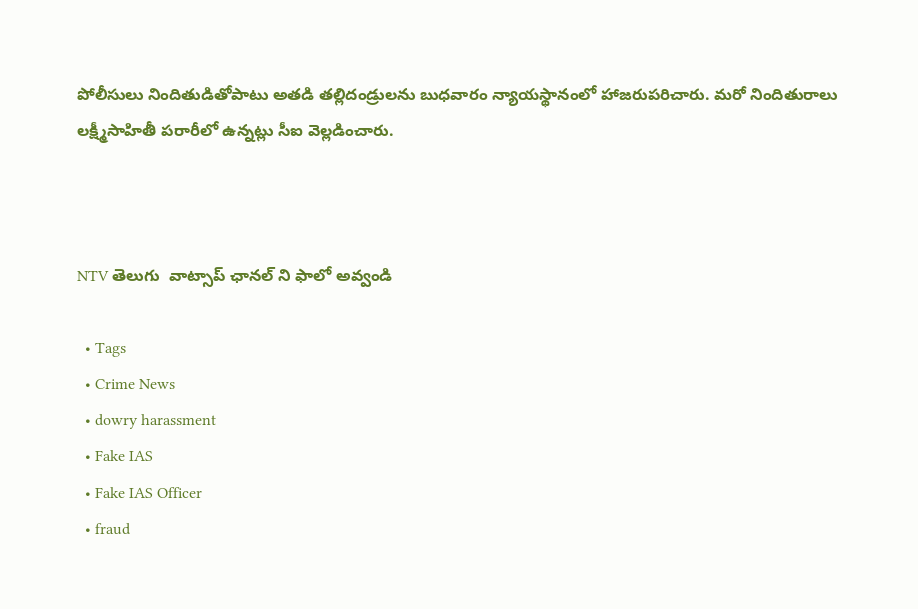పోలీసులు నిందితుడితోపాటు అతడి తల్లిదండ్రులను బుధవారం న్యాయస్థానంలో హాజరుపరిచారు. మరో నిందితురాలు లక్ష్మీసాహితీ పరారీలో ఉన్నట్లు సీఐ వెల్లడించారు.



NTV తెలుగు  వాట్సాప్ ఛానల్ ని ఫాలో అవ్వండి

  • Tags
  • Crime News
  • dowry harassment
  • Fake IAS
  • Fake IAS Officer
  • fraud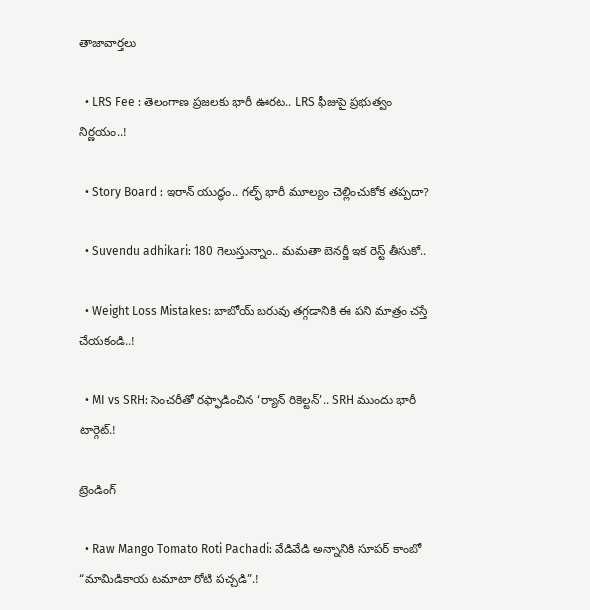తాజావార్తలు

  • LRS Fee : తెలంగాణ ప్రజలకు భారీ ఊరట.. LRS ఫీజుపై ప్రభుత్వం నిర్ణయం..!

  • Story Board : ఇరాన్ యుద్ధం.. గల్ఫ్ భారీ మూల్యం చెల్లించుకోక తప్పదా?

  • Suvendu adhikari: 180 గెలుస్తున్నాం.. మమతా బెనర్జీ ఇక రెస్ట్ తీసుకో..

  • Weight Loss Mistakes: బాబోయ్ బరువు తగ్గడానికి ఈ పని మాత్రం చస్తే చేయకండి..!

  • MI vs SRH: సెంచరీతో రఫ్ఫాడించిన ‘ర్యాన్‌ రికెల్టన్‌’.. SRH ముందు భారీ టార్గెట్.!

ట్రెండింగ్‌

  • Raw Mango Tomato Roti Pachadi: వేడివేడి అన్నానికి సూపర్ కాంబో “మామిడికాయ టమాటా రోటి పచ్చడి”.!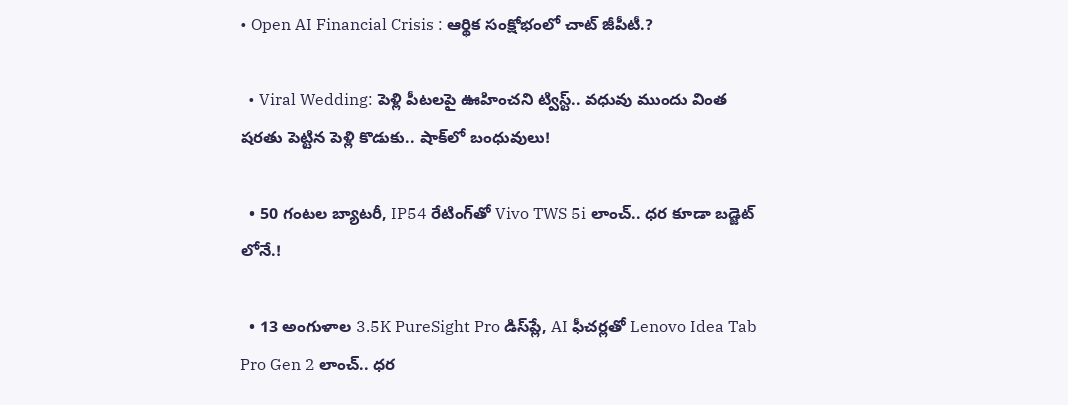• Open AI Financial Crisis : ఆర్థిక సంక్షోభంలో చాట్ జీపీటీ.?

  • Viral Wedding: పెళ్లి పీటలపై ఊహించని ట్విస్ట్.. వధువు ముందు వింత షరతు పెట్టిన పెళ్లి కొడుకు.. షాక్‌లో బంధువులు!

  • 50 గంటల బ్యాటరీ, IP54 రేటింగ్‌తో Vivo TWS 5i లాంచ్.. ధర కూడా బడ్జెట్ లోనే.!

  • 13 అంగుళాల 3.5K PureSight Pro డిస్‌ప్లే, AI ఫీచర్లతో Lenovo Idea Tab Pro Gen 2 లాంచ్.. ధర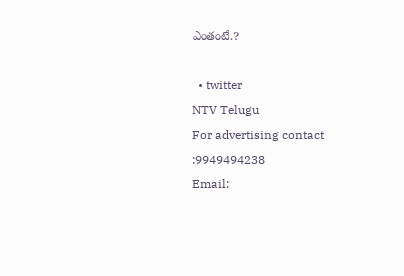ఎంతంటే.?

  • twitter
NTV Telugu
For advertising contact :9949494238
Email: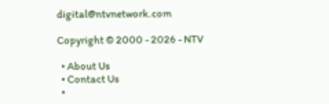digital@ntvnetwork.com

Copyright © 2000 - 2026 - NTV

  • About Us
  • Contact Us
  •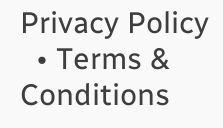Privacy Policy
  • Terms & Conditions